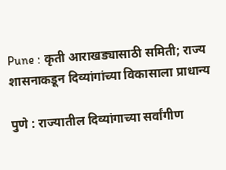Pune : कृती आराखड्यासाठी समिती; राज्य शासनाकडून दिव्यांगांच्या विकासाला प्राधान्य

पुणे : राज्यातील दिव्यांगाच्या सर्वांगीण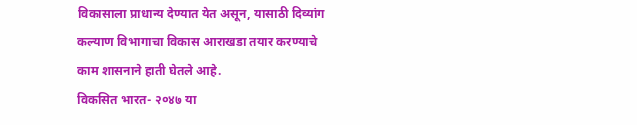विकासाला प्राधान्य देण्यात येत असून, यासाठी दिव्यांग कल्याण विभागाचा विकास आराखडा तयार करण्याचे काम शासनाने हाती घेतले आहे.
विकसित भारत- २०४७ या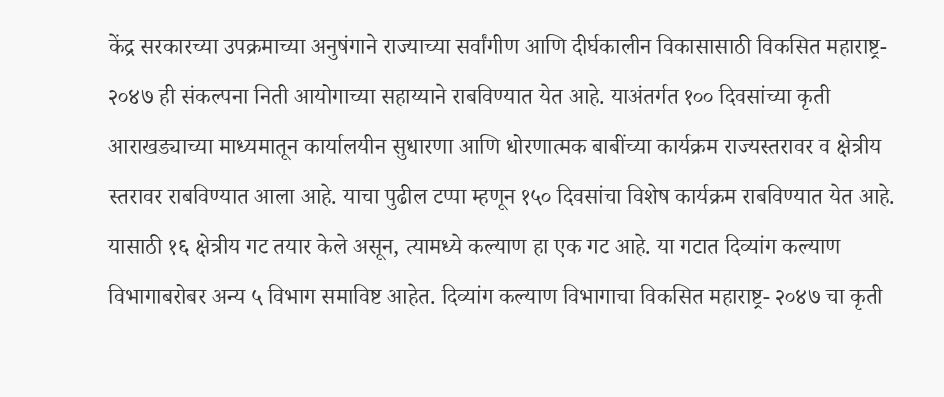केंद्र सरकारच्या उपक्रमाच्या अनुषंगाने राज्याच्या सर्वांगीण आणि दीर्घकालीन विकासासाठी विकसित महाराष्ट्र- २०४७ ही संकल्पना निती आयोगाच्या सहाय्याने राबविण्यात येत आहे. याअंतर्गत १०० दिवसांच्या कृती आराखड्याच्या माध्यमातून कार्यालयीन सुधारणा आणि धोरणात्मक बाबींच्या कार्यक्रम राज्यस्तरावर व क्षेत्रीय स्तरावर राबविण्यात आला आहे. याचा पुढील टप्पा म्हणून १५० दिवसांचा विशेष कार्यक्रम राबविण्यात येत आहे.
यासाठी १६ क्षेत्रीय गट तयार केले असून, त्यामध्ये कल्याण हा एक गट आहे. या गटात दिव्यांग कल्याण विभागाबरोबर अन्य ५ विभाग समाविष्ट आहेत. दिव्यांग कल्याण विभागाचा विकसित महाराष्ट्र- २०४७ चा कृती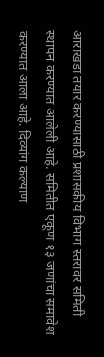आराखडा तयार करण्यासाठी प्रशासकीय विभाग स्तरावर समिती स्थापन करण्यात आलेली आहे. समितीत एकूण १३ जणांचा समावेश करण्यात आला आहे. दिव्यांग कल्याण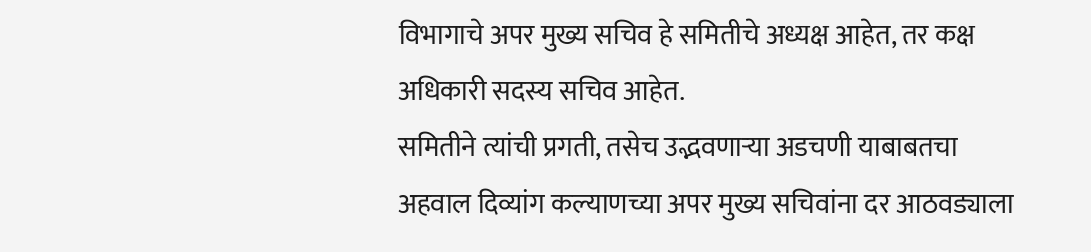विभागाचे अपर मुख्य सचिव हे समितीचे अध्यक्ष आहेत, तर कक्ष अधिकारी सदस्य सचिव आहेत.
समितीने त्यांची प्रगती, तसेच उद्भवणाऱ्या अडचणी याबाबतचा अहवाल दिव्यांग कल्याणच्या अपर मुख्य सचिवांना दर आठवड्याला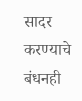सादर करण्याचे बंधनही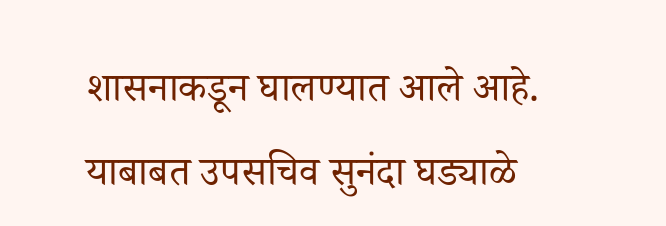शासनाकडून घालण्यात आले आहे. याबाबत उपसचिव सुनंदा घड्याळे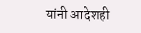यांनी आदेशही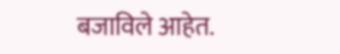बजाविले आहेत.